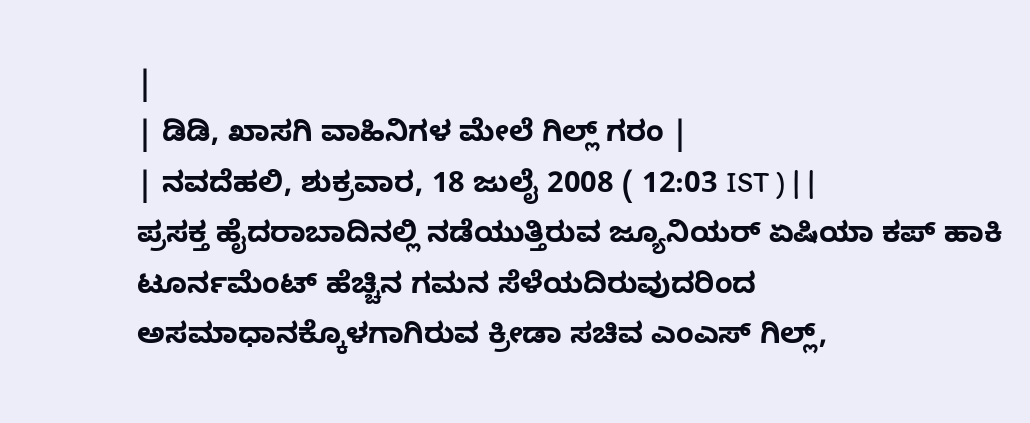|
| ಡಿಡಿ, ಖಾಸಗಿ ವಾಹಿನಿಗಳ ಮೇಲೆ ಗಿಲ್ಲ್ ಗರಂ |
| ನವದೆಹಲಿ, ಶುಕ್ರವಾರ, 18 ಜುಲೈ 2008 ( 12:03 IST ) | |
ಪ್ರಸಕ್ತ ಹೈದರಾಬಾದಿನಲ್ಲಿ ನಡೆಯುತ್ತಿರುವ ಜ್ಯೂನಿಯರ್ ಏಷಿಯಾ ಕಪ್ ಹಾಕಿ ಟೂರ್ನಮೆಂಟ್ ಹೆಚ್ಚಿನ ಗಮನ ಸೆಳೆಯದಿರುವುದರಿಂದ ಅಸಮಾಧಾನಕ್ಕೊಳಗಾಗಿರುವ ಕ್ರೀಡಾ ಸಚಿವ ಎಂಎಸ್ ಗಿಲ್ಲ್,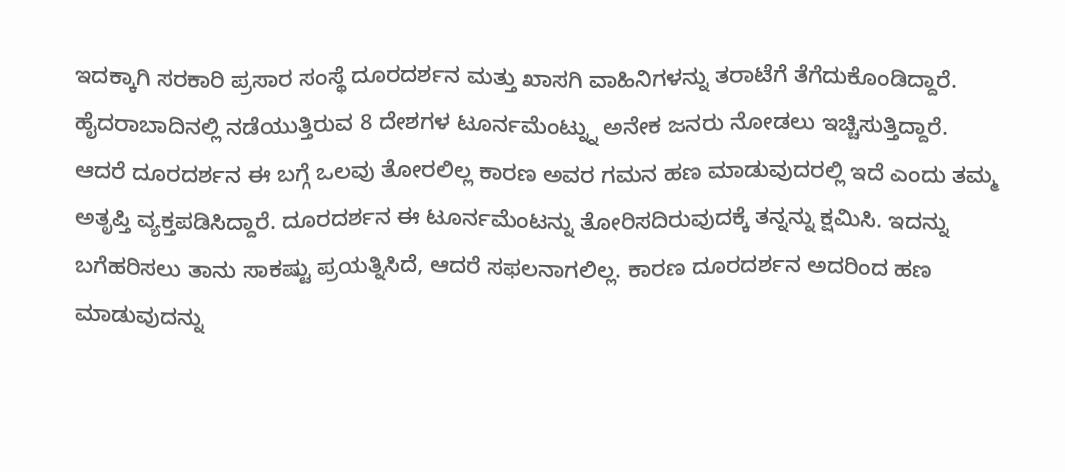ಇದಕ್ಕಾಗಿ ಸರಕಾರಿ ಪ್ರಸಾರ ಸಂಸ್ಥೆ ದೂರದರ್ಶನ ಮತ್ತು ಖಾಸಗಿ ವಾಹಿನಿಗಳನ್ನು ತರಾಟೆಗೆ ತೆಗೆದುಕೊಂಡಿದ್ದಾರೆ.
ಹೈದರಾಬಾದಿನಲ್ಲಿ ನಡೆಯುತ್ತಿರುವ 8 ದೇಶಗಳ ಟೂರ್ನಮೆಂಟ್ನ್ನು ಅನೇಕ ಜನರು ನೋಡಲು ಇಚ್ಚಿಸುತ್ತಿದ್ದಾರೆ. ಆದರೆ ದೂರದರ್ಶನ ಈ ಬಗ್ಗೆ ಒಲವು ತೋರಲಿಲ್ಲ ಕಾರಣ ಅವರ ಗಮನ ಹಣ ಮಾಡುವುದರಲ್ಲಿ ಇದೆ ಎಂದು ತಮ್ಮ ಅತೃಪ್ತಿ ವ್ಯಕ್ತಪಡಿಸಿದ್ದಾರೆ. ದೂರದರ್ಶನ ಈ ಟೂರ್ನಮೆಂಟನ್ನು ತೋರಿಸದಿರುವುದಕ್ಕೆ ತನ್ನನ್ನು ಕ್ಷಮಿಸಿ. ಇದನ್ನು ಬಗೆಹರಿಸಲು ತಾನು ಸಾಕಷ್ಟು ಪ್ರಯತ್ನಿಸಿದೆ, ಆದರೆ ಸಫಲನಾಗಲಿಲ್ಲ. ಕಾರಣ ದೂರದರ್ಶನ ಅದರಿಂದ ಹಣ ಮಾಡುವುದನ್ನು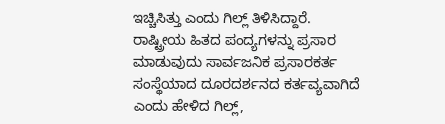ಇಚ್ಚಿಸಿತ್ತು ಎಂದು ಗಿಲ್ಲ್ ತಿಳಿಸಿದ್ದಾರೆ.
ರಾಷ್ಟ್ರೀಯ ಹಿತದ ಪಂದ್ಯಗಳನ್ನು ಪ್ರಸಾರ ಮಾಡುವುದು ಸಾರ್ವಜನಿಕ ಪ್ರಸಾರಕರ್ತ ಸಂಸ್ಥೆಯಾದ ದೂರದರ್ಶನದ ಕರ್ತವ್ಯವಾಗಿದೆ ಎಂದು ಹೇಳಿದ ಗಿಲ್ಲ್,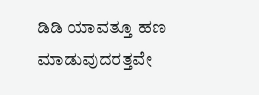ಡಿಡಿ ಯಾವತ್ತೂ ಹಣ ಮಾಡುವುದರತ್ತವೇ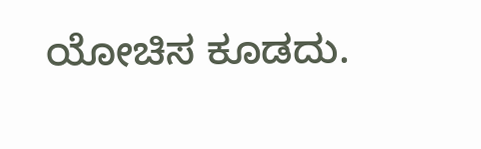ಯೋಚಿಸ ಕೂಡದು.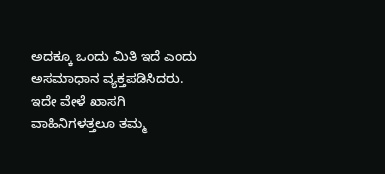ಅದಕ್ಕೂ ಒಂದು ಮಿತಿ ಇದೆ ಎಂದು ಅಸಮಾಧಾನ ವ್ಯಕ್ತಪಡಿಸಿದರು.
ಇದೇ ವೇಳೆ ಖಾಸಗಿ ವಾಹಿನಿಗಳತ್ತಲೂ ತಮ್ಮ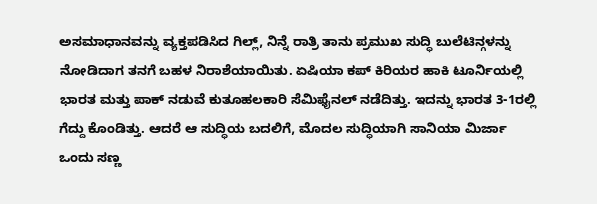ಅಸಮಾಧಾನವನ್ನು ವ್ಯಕ್ತಪಡಿಸಿದ ಗಿಲ್ಲ್, ನಿನ್ನೆ ರಾತ್ರಿ ತಾನು ಪ್ರಮುಖ ಸುದ್ಧಿ ಬುಲೆಟಿನ್ಗಳನ್ನು ನೋಡಿದಾಗ ತನಗೆ ಬಹಳ ನಿರಾಶೆಯಾಯಿತು. ಏಷಿಯಾ ಕಪ್ ಕಿರಿಯರ ಹಾಕಿ ಟೂರ್ನಿಯಲ್ಲಿ ಭಾರತ ಮತ್ತು ಪಾಕ್ ನಡುವೆ ಕುತೂಹಲಕಾರಿ ಸೆಮಿಫೈನಲ್ ನಡೆದಿತ್ತು. ಇದನ್ನು ಭಾರತ 3-1ರಲ್ಲಿ ಗೆದ್ದು ಕೊಂಡಿತ್ತು. ಆದರೆ ಆ ಸುದ್ಧಿಯ ಬದಲಿಗೆ, ಮೊದಲ ಸುದ್ಧಿಯಾಗಿ ಸಾನಿಯಾ ಮಿರ್ಜಾ ಒಂದು ಸಣ್ಣ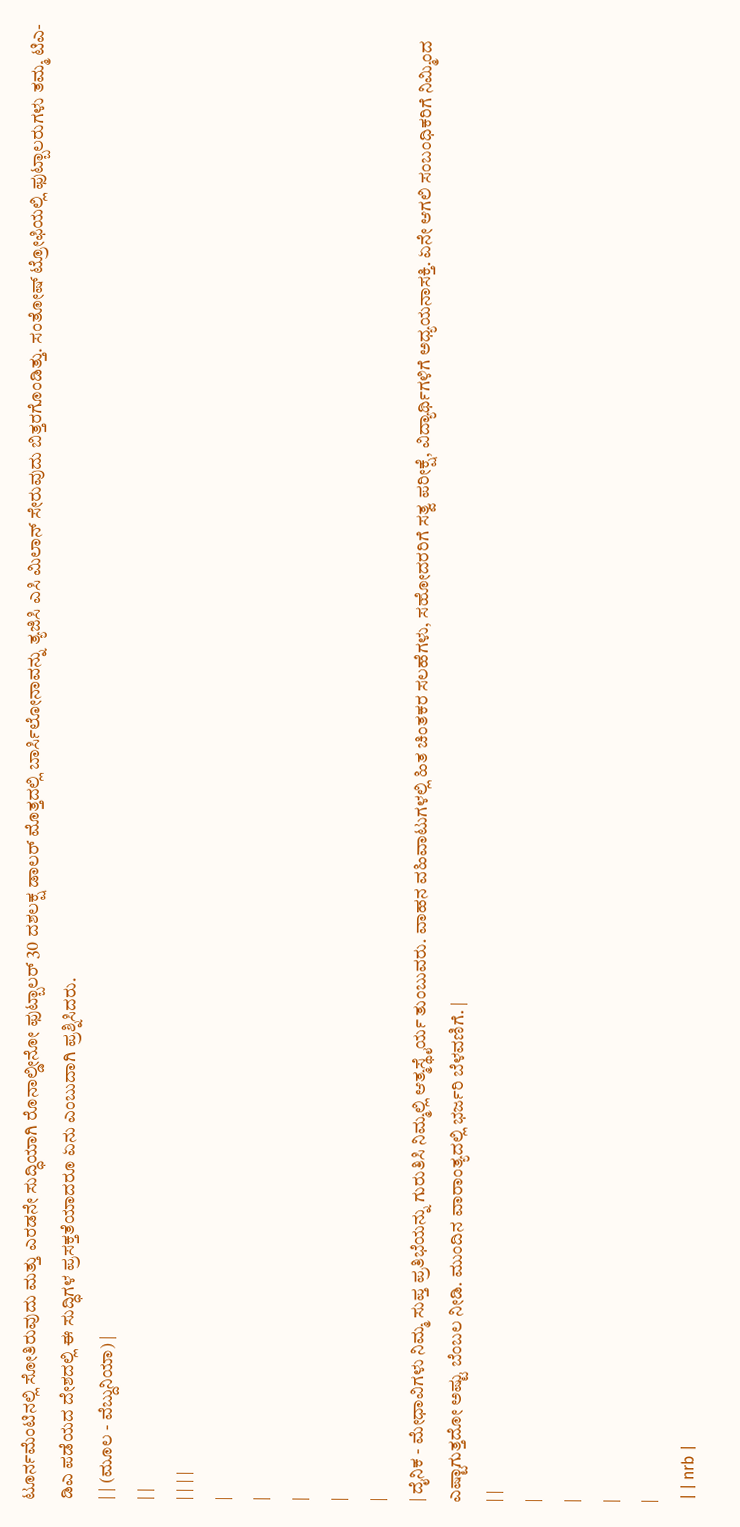ಟೂರ್ನಮೆಂಟಿನಲ್ಲಿ ಸೋತಿರುವುದು ಮತ್ತು ಎರಡನೇ ಸುದ್ಧಿಯಾಗಿ ರೊನಾಲ್ಡೀನೋ ಫುಟ್ಬಾಲರ್ 30 ದಶಲಕ್ಷ ಡಾಲರ್ ಮೊತ್ತದಲ್ಲಿ ಬಾರ್ಸಿಲೋನಾವನ್ನು ತ್ಯಜಿಸಿ ಎಸಿ ಮಿಲಾನ್ ಸೇರುವುದು ಬಿತ್ತರಗೊಂಡಿತ್ತು. ಸಂತೋಷ್ ಟ್ರೋಫಿಯಲ್ಲಿ ಫುಟ್ಬಾಲರುಗಳು ತಮ್ಮ ಟಿಎ-ಡಿಎ ಪಡೆಯದ ದೇಶದಲ್ಲಿ ಈ ಸುದ್ಧಿಗಳ ಪ್ರಸಕ್ತತೆಯಾದರೂ ಏನು ಎಂಬುದಾಗಿ ಪ್ರಶ್ನಿಸಿದರು.
| | (ಮೂಲ - ವೆಬ್ದುನಿಯಾ) |
| |
| | | |
|
|
|
|
|
| ದೈನಿಕ - ಮೇಧಾವಿಗಳು ನಿಮ್ಮ ಸುಪ್ತ ಪ್ರತಿಭೆಯನ್ನು ಗುರುತಿಸಿ ನಿಮ್ಮಲ್ಲಿ ಆತ್ಮಸ್ಥೈರ್ಯ ತುಂಬುವರು. ವಾಹನ ವಹಿವಾಟುಗಳಲ್ಲಿ ಹಿತ ಚಿಂತಕರ ಸಲಹೆಗಳು, ಸಹೋದರರಿಗೆ ಸತ್ವ ಪರೀಕ್ಷೆ, ವಿದ್ಯಾರ್ಥಿಗಳಿಗೆ ಅಧ್ಯಯನಾಸಕ್ತಿ. ಏನೇ ಆಗಲಿ ಸಂಬಂಧಿಕರಿಗೆ ನಿಮ್ಮಿಂದ ಎಷ್ಟಾಗುತ್ತದೋ ಅಷ್ಟು ಬೆಂಬಲ ನೀಡಿ. ಮುಂದಿನ ವಾರಾಂತ್ಯದಲ್ಲಿ ಭರ್ಜರಿ ಬೆಳವಣಿಗೆ. |
| |
|
|
|
|
 | | nrb |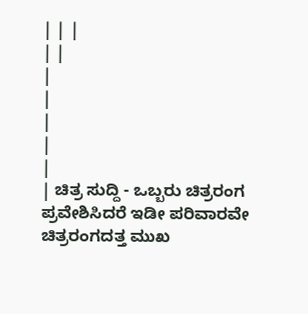| | |
| |
|
|
|
|
|
| ಚಿತ್ರ ಸುದ್ದಿ - ಒಬ್ಬರು ಚಿತ್ರರಂಗ ಪ್ರವೇಶಿಸಿದರೆ ಇಡೀ ಪರಿವಾರವೇ ಚಿತ್ರರಂಗದತ್ತ ಮುಖ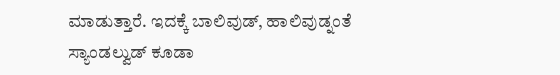ಮಾಡುತ್ತಾರೆ. ಇದಕ್ಕೆ ಬಾಲಿವುಡ್, ಹಾಲಿವುಡ್ನಂತೆ ಸ್ಯಾಂಡಲ್ವುಡ್ ಕೂಡಾ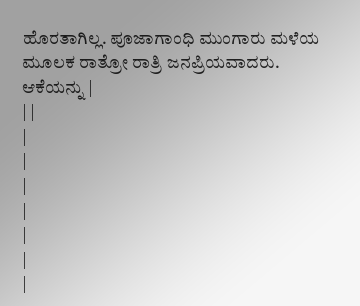ಹೊರತಾಗಿಲ್ಲ. ಪೂಜಾಗಾಂಧಿ ಮುಂಗಾರು ಮಳೆಯ ಮೂಲಕ ರಾತ್ರೋ ರಾತ್ರಿ ಜನಪ್ರಿಯವಾದರು. ಆಕೆಯನ್ನು |
| |
|
|
|
|
|
|
|